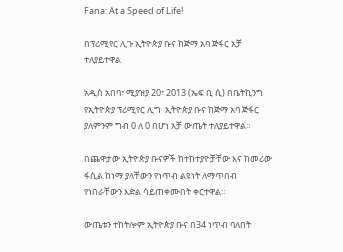Fana: At a Speed of Life!

በፕሪሚየር ሊጉ ኢትዮጵያ ቡና ከጅማ አባ ጅፋር አቻ ተለያይተዋል

አዲስ አበባ፣ ሚያዝያ 20፣ 2013 (ኤፍ ቢ ሲ) በቤትኪንግ የኢትዮጵያ ፕሪሚየር ሊግ  ኢትዮጵያ ቡና ከጅማ አባ ጅፋር ያለምንም ግብ 0 ለ 0 በሆነ አቻ ውጤት ተለያይተዋል።

በጨዋታው ኢትዮጵያ ቡናዎች ከተከተያዮቻቸው እና ከመሪው ፋሲል ከነማ ያላቸውን የነጥብ ልዩነት ለማጥበብ የነበራቸውን እድል ሳይጠቀሙበት ቀርተዋል።

ውጤቱን ተከትሎም ኢትዮጵያ ቡና በ34 ነጥብ ባለበት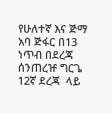የሁለተኛ እና ጅማ አባ ጅፋር በ13 ነጥብ በደረጃ ሰንጠረዡ ግርጌ 12ኛ ደረጃ  ላይ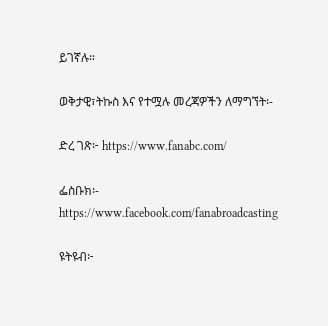ይገኛሉ።

ወቅታዊ፣ትኩስ እና የተሟሉ መረጃዎችን ለማግኘት፡-

ድረ ገጽ፦ https://www.fanabc.com/

ፌስቡክ፡- https://www.facebook.com/fanabroadcasting

ዩትዩብ፦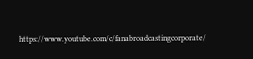https://www.youtube.com/c/fanabroadcastingcorporate/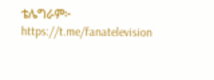ቴሌግራም፦ https://t.me/fanatelevision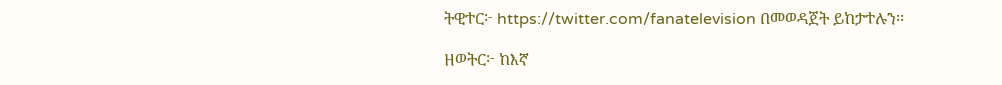ትዊተር፦ https://twitter.com/fanatelevision በመወዳጀት ይከታተሉን፡፡

ዘወትር፦ ከእኛ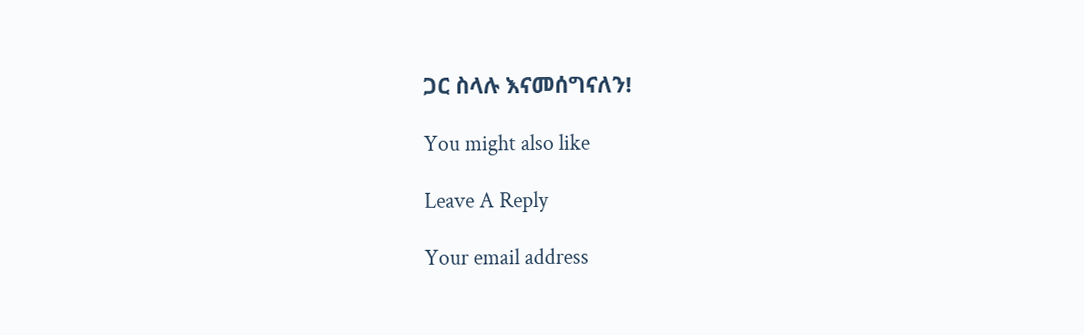ጋር ስላሉ እናመሰግናለን!

You might also like

Leave A Reply

Your email address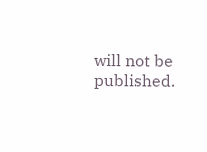will not be published.